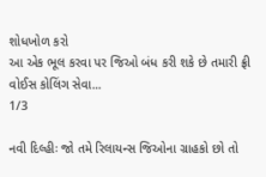શોધખોળ કરો
આ એક ભૂલ કરવા પર જિઓ બંધ કરી શકે છે તમારી ફ્રી વોઈસ કોલિંગ સેવા...
1/3

નવી દિલ્હીઃ જો તમે રિલાયન્સ જિઓના ગ્રાહકો છો તો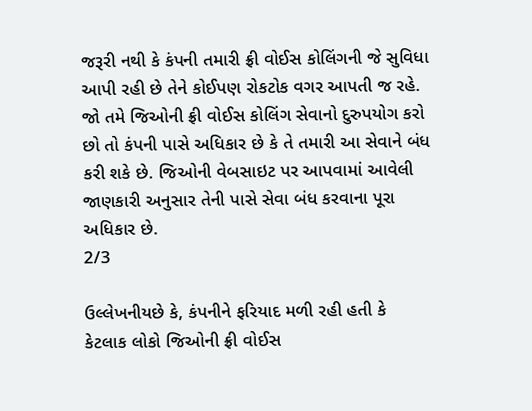જરૂરી નથી કે કંપની તમારી ફ્રી વોઈસ કોલિંગની જે સુવિધા આપી રહી છે તેને કોઈપણ રોકટોક વગર આપતી જ રહે. જો તમે જિઓની ફ્રી વોઈસ કોલિંગ સેવાનો દુરુપયોગ કરો છો તો કંપની પાસે અધિકાર છે કે તે તમારી આ સેવાને બંધ કરી શકે છે. જિઓની વેબસાઇટ પર આપવામાં આવેલી જાણકારી અનુસાર તેની પાસે સેવા બંધ કરવાના પૂરા અધિકાર છે.
2/3

ઉલ્લેખનીયછે કે, કંપનીને ફરિયાદ મળી રહી હતી કે કેટલાક લોકો જિઓની ફ્રી વોઈસ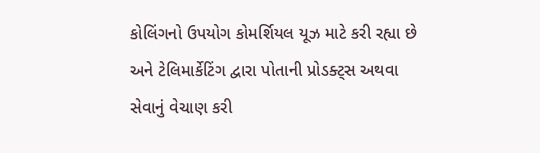કોલિંગનો ઉપયોગ કોમર્શિયલ યૂઝ માટે કરી રહ્યા છે અને ટેલિમાર્કેટિંગ દ્વારા પોતાની પ્રોડક્ટ્સ અથવા સેવાનું વેચાણ કરી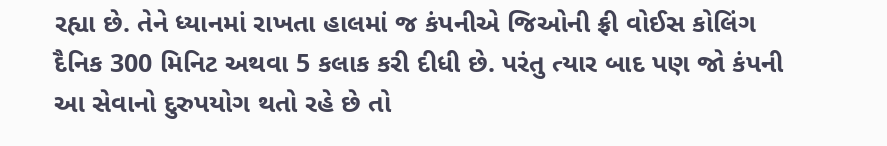રહ્યા છે. તેને ધ્યાનમાં રાખતા હાલમાં જ કંપનીએ જિઓની ફ્રી વોઈસ કોલિંગ દૈનિક 300 મિનિટ અથવા 5 કલાક કરી દીધી છે. પરંતુ ત્યાર બાદ પણ જો કંપની આ સેવાનો દુરુપયોગ થતો રહે છે તો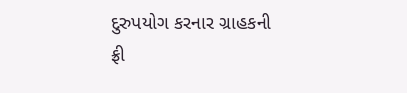દુરુપયોગ કરનાર ગ્રાહકની ફ્રી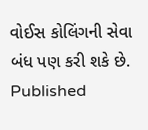વોઈસ કોલિંગની સેવા બંધ પણ કરી શકે છે.
Published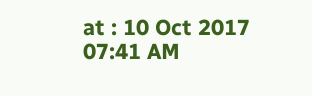at : 10 Oct 2017 07:41 AM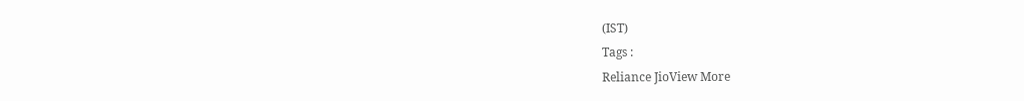(IST)
Tags :
Reliance JioView More